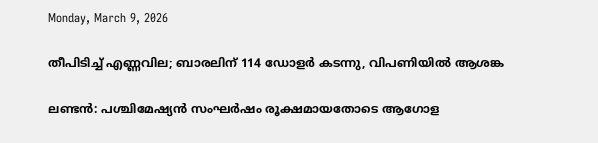Monday, March 9, 2026

തീപിടിച്ച് എണ്ണവില; ബാരലിന് 114 ഡോളര്‍ കടന്നു, വിപണിയിൽ ആശങ്ക

ലണ്ടൻ: പശ്ചിമേഷ്യൻ സംഘർഷം രൂക്ഷമായതോടെ ആഗോള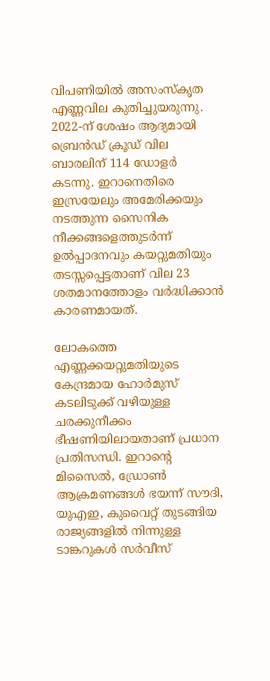വിപണിയിൽ അസംസ്‌കൃത എണ്ണവില കുതിച്ചുയരുന്നു. 2022-ന് ശേഷം ആദ്യമായി ബ്രെൻഡ് ക്രൂഡ് വില ബാരലിന് 114 ഡോളർ കടന്നു. ഇറാനെതിരെ ഇസ്രയേലും അമേരിക്കയും നടത്തുന്ന സൈനിക നീക്കങ്ങളെത്തുടർന്ന് ഉൽപ്പാദനവും കയറ്റുമതിയും തടസ്സപ്പെട്ടതാണ് വില 23 ശതമാനത്തോളം വർദ്ധിക്കാൻ കാരണമായത്.

ലോകത്തെ എണ്ണക്കയറ്റുമതിയുടെ കേന്ദ്രമായ ഹോർമുസ് കടലിടുക്ക് വഴിയുള്ള ചരക്കുനീക്കം ഭീഷണിയിലായതാണ് പ്രധാന പ്രതിസന്ധി. ഇറാന്റെ മിസൈൽ, ഡ്രോൺ ആക്രമണങ്ങൾ ഭയന്ന് സൗദി, യുഎഇ, കുവൈറ്റ് തുടങ്ങിയ രാജ്യങ്ങളിൽ നിന്നുള്ള ടാങ്കറുകൾ സർവീസ്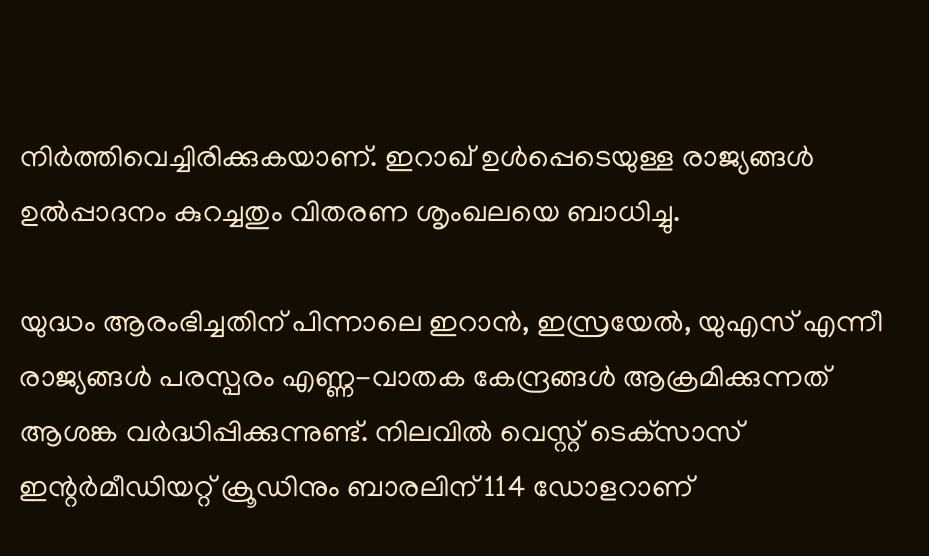നിർത്തിവെച്ചിരിക്കുകയാണ്. ഇറാഖ് ഉൾപ്പെടെയുള്ള രാജ്യങ്ങൾ ഉൽപ്പാദനം കുറച്ചതും വിതരണ ശൃംഖലയെ ബാധിച്ചു.

യുദ്ധം ആരംഭിച്ചതിന് പിന്നാലെ ഇറാൻ, ഇസ്രയേൽ, യുഎസ് എന്നീ രാജ്യങ്ങൾ പരസ്പരം എണ്ണ-വാതക കേന്ദ്രങ്ങൾ ആക്രമിക്കുന്നത് ആശങ്ക വർദ്ധിപ്പിക്കുന്നുണ്ട്. നിലവിൽ വെസ്റ്റ് ടെക്‌സാസ് ഇന്റർമീഡിയറ്റ് ക്രൂഡിനും ബാരലിന് 114 ഡോളറാണ്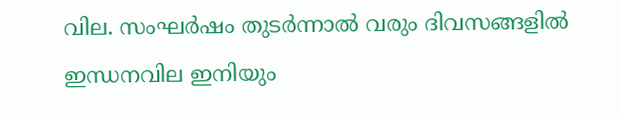വില. സംഘർഷം തുടർന്നാൽ വരും ദിവസങ്ങളിൽ ഇന്ധനവില ഇനിയും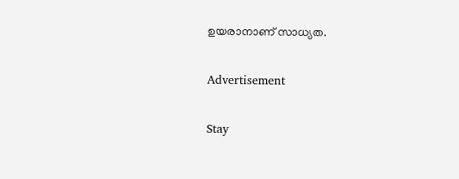ഉയരാനാണ് സാധ്യത.

Advertisement

Stay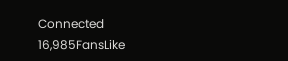Connected
16,985FansLike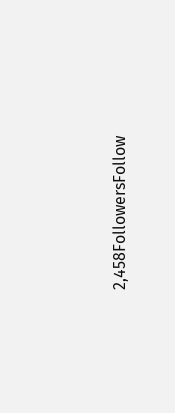2,458FollowersFollow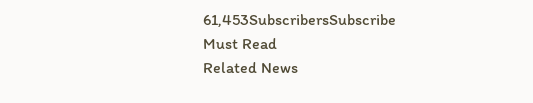61,453SubscribersSubscribe
Must Read
Related News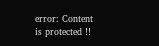error: Content is protected !!